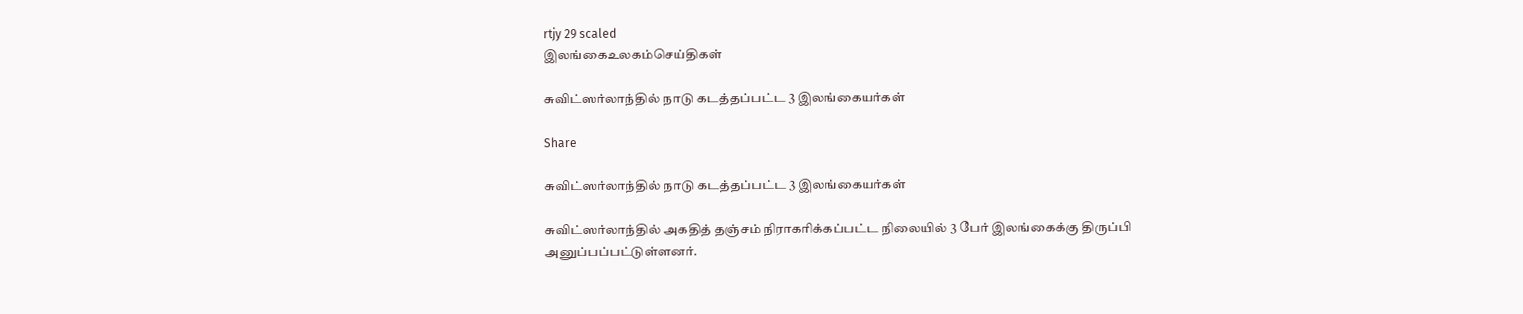rtjy 29 scaled
இலங்கைஉலகம்செய்திகள்

சுவிட்ஸர்லாந்தில் நாடு கடத்தப்பட்ட 3 இலங்கையர்கள்

Share

சுவிட்ஸர்லாந்தில் நாடு கடத்தப்பட்ட 3 இலங்கையர்கள்

சுவிட்ஸர்லாந்தில் அகதித் தஞ்சம் நிராகரிக்கப்பட்ட நிலையில் 3 பேர் இலங்கைக்கு திருப்பி அனுப்பப்பட்டுள்ளனர்.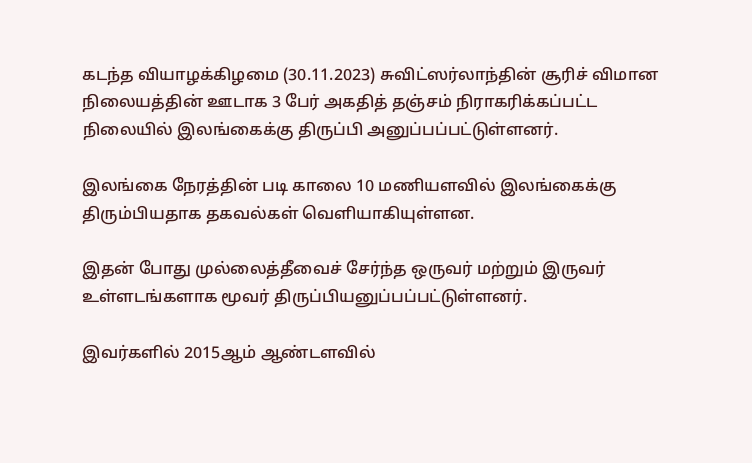கடந்த வியாழக்கிழமை (30.11.2023) சுவிட்ஸர்லாந்தின் சூரிச் விமான நிலையத்தின் ஊடாக 3 பேர் அகதித் தஞ்சம் நிராகரிக்கப்பட்ட நிலையில் இலங்கைக்கு திருப்பி அனுப்பப்பட்டுள்ளனர்.

இலங்கை நேரத்தின் படி காலை 10 மணியளவில் இலங்கைக்கு திரும்பியதாக தகவல்கள் வெளியாகியுள்ளன.

இதன் போது முல்லைத்தீவைச் சேர்ந்த ஒருவர் மற்றும் இருவர் உள்ளடங்களாக மூவர் திருப்பியனுப்பப்பட்டுள்ளனர்.

இவர்களில் 2015ஆம் ஆண்டளவில்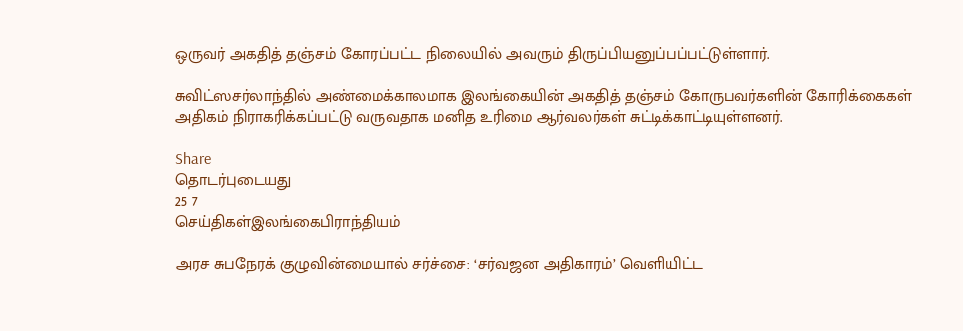ஒருவர் அகதித் தஞ்சம் கோரப்பட்ட நிலையில் அவரும் திருப்பியனுப்பப்பட்டுள்ளார்.

சுவிட்ஸசர்லாந்தில் அண்மைக்காலமாக இலங்கையின் அகதித் தஞ்சம் கோருபவர்களின் கோரிக்கைகள் அதிகம் நிராகரிக்கப்பட்டு வருவதாக மனித உரிமை ஆர்வலர்கள் சுட்டிக்காட்டியுள்ளனர்.

Share
தொடர்புடையது
25 7
செய்திகள்இலங்கைபிராந்தியம்

அரச சுபநேரக் குழுவின்மையால் சர்ச்சை: ‘சர்வஜன அதிகாரம்’ வெளியிட்ட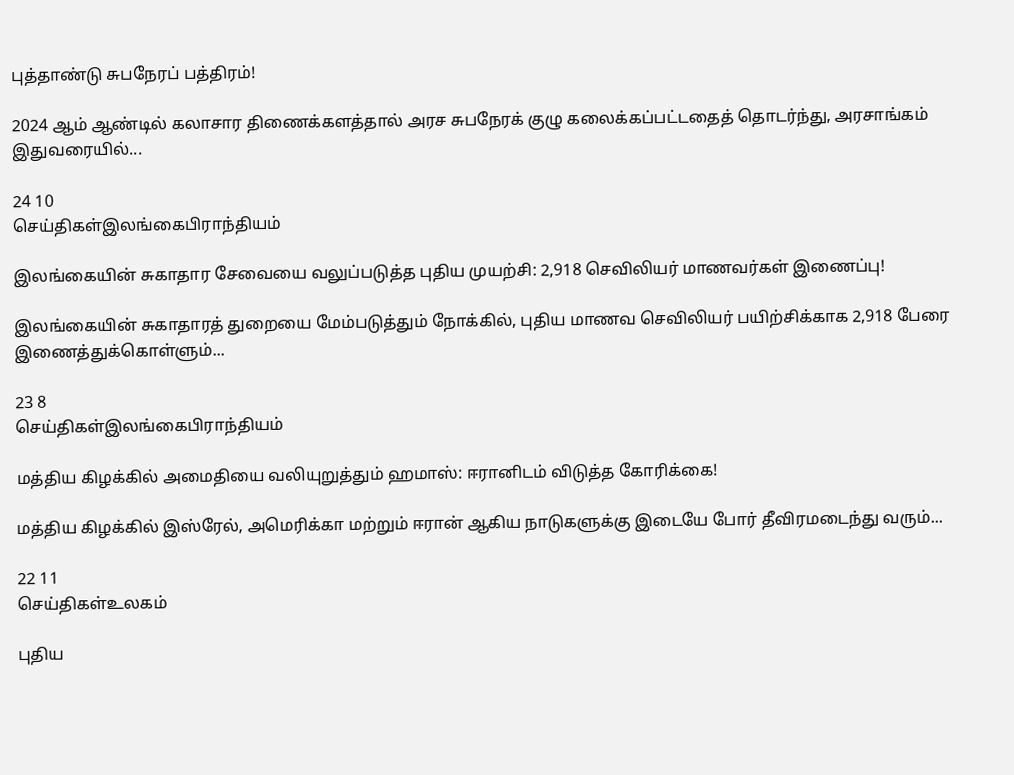புத்தாண்டு சுபநேரப் பத்திரம்!

2024 ஆம் ஆண்டில் கலாசார திணைக்களத்தால் அரச சுபநேரக் குழு கலைக்கப்பட்டதைத் தொடர்ந்து, அரசாங்கம் இதுவரையில்...

24 10
செய்திகள்இலங்கைபிராந்தியம்

இலங்கையின் சுகாதார சேவையை வலுப்படுத்த புதிய முயற்சி: 2,918 செவிலியர் மாணவர்கள் இணைப்பு!

இலங்கையின் சுகாதாரத் துறையை மேம்படுத்தும் நோக்கில், புதிய மாணவ செவிலியர் பயிற்சிக்காக 2,918 பேரை இணைத்துக்கொள்ளும்...

23 8
செய்திகள்இலங்கைபிராந்தியம்

மத்திய கிழக்கில் அமைதியை வலியுறுத்தும் ஹமாஸ்: ஈரானிடம் விடுத்த கோரிக்கை!

மத்திய கிழக்கில் இஸ்ரேல், அமெரிக்கா மற்றும் ஈரான் ஆகிய நாடுகளுக்கு இடையே போர் தீவிரமடைந்து வரும்...

22 11
செய்திகள்உலகம்

புதிய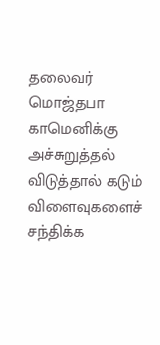தலைவர் மொஜ்தபா காமெனிக்கு அச்சுறுத்தல் விடுத்தால் கடும் விளைவுகளைச் சந்திக்க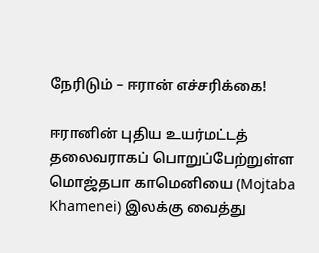நேரிடும் – ஈரான் எச்சரிக்கை!

ஈரானின் புதிய உயர்மட்டத் தலைவராகப் பொறுப்பேற்றுள்ள மொஜ்தபா காமெனியை (Mojtaba Khamenei) இலக்கு வைத்து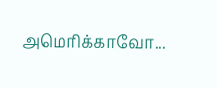அமெரிக்காவோ...